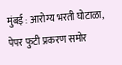मुंबई : आरोग्य भरती घोटाळा, पेपर फुटी प्रकरण समोर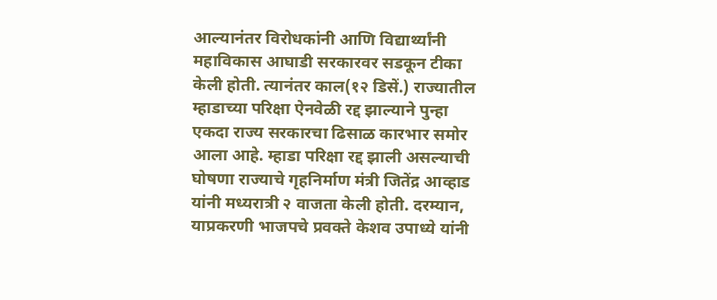आल्यानंतर विरोधकांनी आणि विद्यार्थ्यांनी महाविकास आघाडी सरकारवर सडकून टीका केली होती. त्यानंतर काल(१२ डिसें.) राज्यातील म्हाडाच्या परिक्षा ऐनवेळी रद्द झाल्याने पुन्हा एकदा राज्य सरकारचा ढिसाळ कारभार समोर आला आहे. म्हाडा परिक्षा रद्द झाली असल्याची घोषणा राज्याचे गृहनिर्माण मंत्री जितेंद्र आव्हाड यांनी मध्यरात्री २ वाजता केली होती. दरम्यान, याप्रकरणी भाजपचे प्रवक्ते केशव उपाध्ये यांनी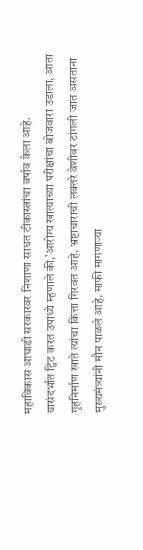महाविकास आघाडी सरकारवर निशाणा साधत टीकास्त्रांचा वर्षाव केला आहे.
यासंदर्भात ट्विट करत उपाध्ये म्हणाले की,’आरोग्य खात्याच्या परीक्षांचा बोजवारा उडाला, आता गृहनिर्माण खाते त्यांचा कित्ता गिरवत आहे. भ्रष्टाचाराची लक्तरे वेशीवर टांगली जात असताना मुख्यमंत्र्यांनी मौन पाळले आहे. माफी मागणाऱ्या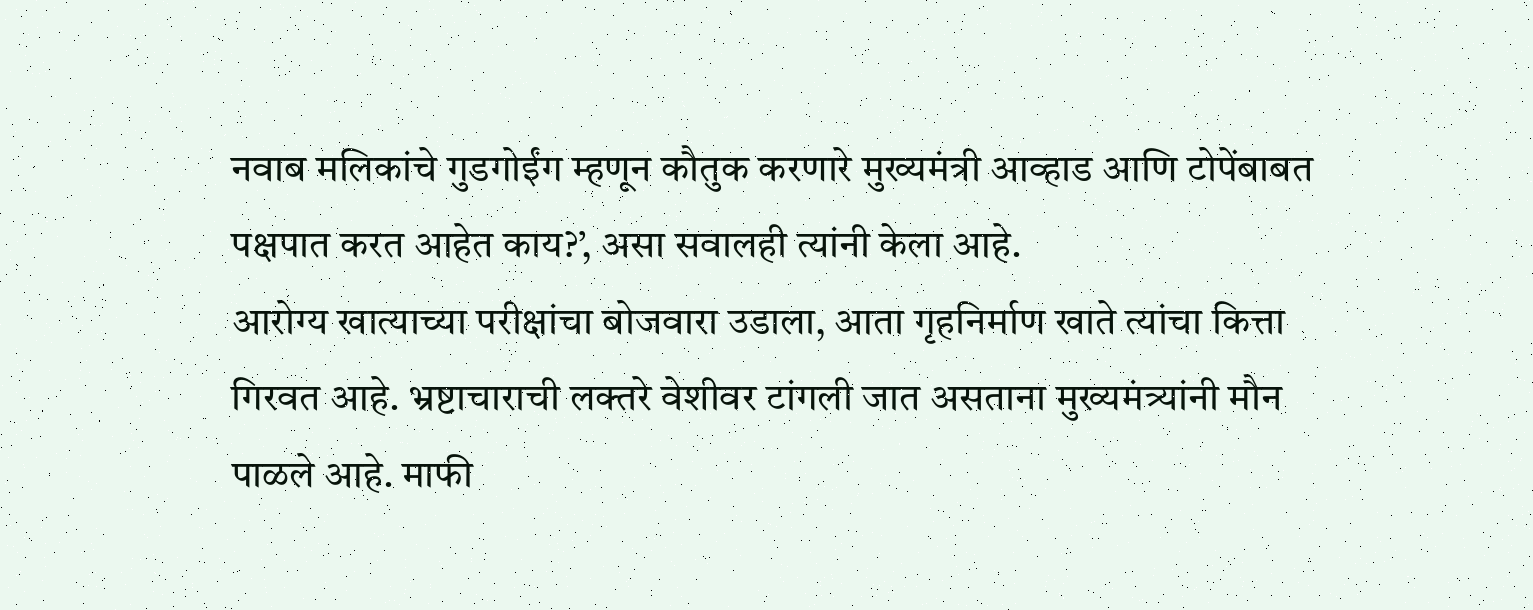नवाब मलिकांचे गुडगोईंग म्हणून कौतुक करणारे मुख्यमंत्री आव्हाड आणि टोपेंबाबत पक्षपात करत आहेत काय?’, असा सवालही त्यांनी केला आहे.
आरोग्य खात्याच्या परीक्षांचा बोजवारा उडाला, आता गृहनिर्माण खाते त्यांचा कित्ता गिरवत आहे. भ्रष्टाचाराची लक्तरे वेशीवर टांगली जात असताना मुख्यमंत्र्यांनी मौन पाळले आहे. माफी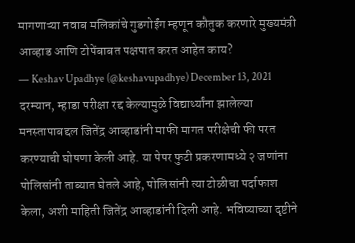मागणाऱ्या नवाब मलिकांचे गुडगोईंग म्हणून कौतुक करणारे मुख्यमंत्री आव्हाड आणि टोपेंबाबत पक्षपात करत आहेत काय?
— Keshav Upadhye (@keshavupadhye) December 13, 2021
दरम्यान, म्हाडा परीक्षा रद्द केल्यामुळे विद्यार्थ्यांना झालेल्या मनस्तापाबद्दल जितेंद्र आव्हाडांनी माफी मागत परीक्षेची फी परत करण्याची घोषणा केली आहे. या पेपर फुटी प्रकरणामध्ये २ जणांना पोलिसांनी ताब्यात घेतले आहे, पोलिसांनी त्या टोळीचा पर्दाफाश केला, अशी माहिती जितेंद्र आव्हाडांनी दिली आहे. भविष्याच्या दृष्टीने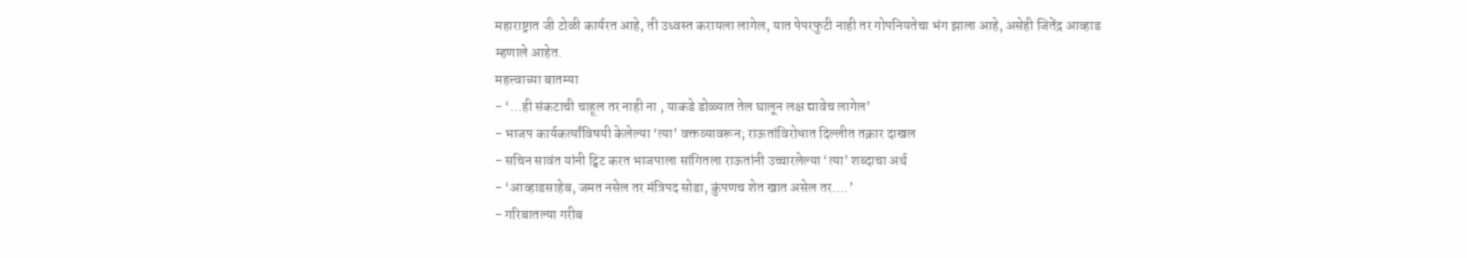महाराष्ट्रात जी टोळी कार्यरत आहे, ती उध्वस्त करायला लागेल, यात पेपरफुटी नाही तर गोपनियतेचा भंग झाला आहे, असेही जितेंद्र आव्हाड म्हणाले आहेत.
महत्त्वाच्या बातम्या
- ‘…ही संकटाची चाहूल तर नाही ना , याकडे डोळ्यात तेल घालून लक्ष द्यावेच लागेल’
- भाजप कार्यकर्त्यांविषयी केलेल्या ‘त्या’ वक्तव्यावरून; राऊतांविरोधात दिल्लीत तक्रार दाखल
- सचिन सावंत यांनी ट्विट करत भाजपाला सांगितला राऊतांनी उच्चारलेल्या ‘त्या’ शब्दाचा अर्थ
- ‘आव्हाडसाहेब, जमत नसेल तर मंत्रिपद सोडा, कुंपणच शेत खात असेल तर….’
- गरिबातल्या गरीब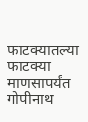फाटक्यातल्या फाटक्या माणसापर्यंत गोपीनाथ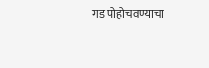गड पोहोचवण्याचा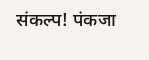संकल्प! पंकजा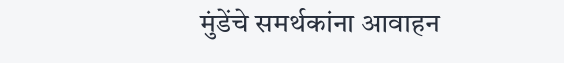मुंडेंचे समर्थकांना आवाहन